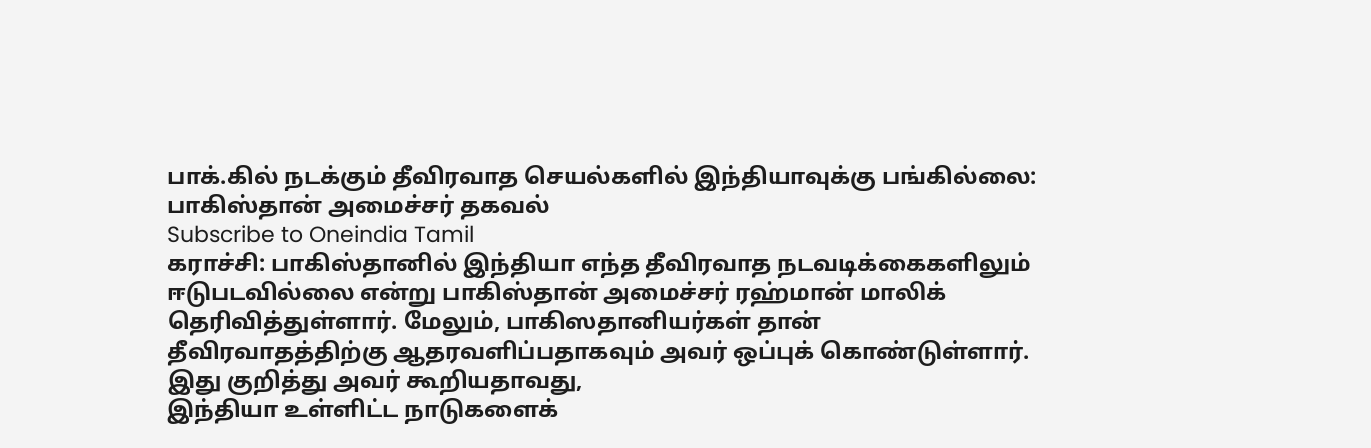பாக்.கில் நடக்கும் தீவிரவாத செயல்களில் இந்தியாவுக்கு பங்கில்லை: பாகிஸ்தான் அமைச்சர் தகவல்
Subscribe to Oneindia Tamil
கராச்சி: பாகிஸ்தானில் இந்தியா எந்த தீவிரவாத நடவடிக்கைகளிலும் ஈடுபடவில்லை என்று பாகிஸ்தான் அமைச்சர் ரஹ்மான் மாலிக் தெரிவித்துள்ளார். மேலும், பாகிஸதானியர்கள் தான் தீவிரவாதத்திற்கு ஆதரவளிப்பதாகவும் அவர் ஒப்புக் கொண்டுள்ளார்.
இது குறித்து அவர் கூறியதாவது,
இந்தியா உள்ளிட்ட நாடுகளைக்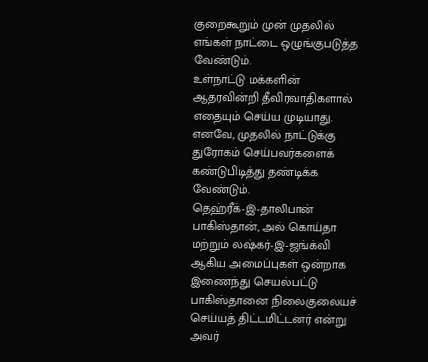குறைகூறும் முன் முதலில் எங்கள் நாட்டை ஒழுங்குபடுத்த வேண்டும்.
உள்நாட்டு மக்களின் ஆதரவின்றி தீவிரவாதிகளால் எதையும் செய்ய முடியாது. எனவே, முதலில் நாட்டுக்கு துரோகம் செய்பவர்களைக் கண்டுபிடித்து தண்டிக்க வேண்டும்.
தெஹ்ரீக்-இ-தாலிபான் பாகிஸ்தான், அல் கொய்தா மற்றும் லஷ்கர்-இ-ஜங்க்வி ஆகிய அமைப்புகள் ஒன்றாக இணைந்து செயல்பட்டு பாகிஸ்தானை நிலைகுலையச் செய்யத் திட்டமிட்டனர் என்று அவர்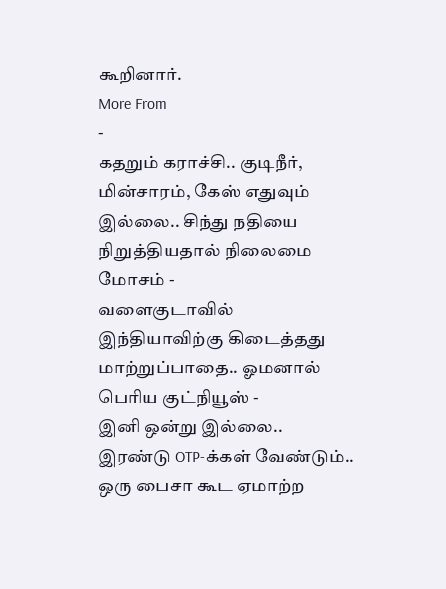கூறினார்.
More From
-
கதறும் கராச்சி.. குடிநீர், மின்சாரம், கேஸ் எதுவும் இல்லை.. சிந்து நதியை நிறுத்தியதால் நிலைமை மோசம் -
வளைகுடாவில் இந்தியாவிற்கு கிடைத்தது மாற்றுப்பாதை.. ஓமனால் பெரிய குட்நியூஸ் -
இனி ஒன்று இல்லை.. இரண்டு OTP-க்கள் வேண்டும்.. ஒரு பைசா கூட ஏமாற்ற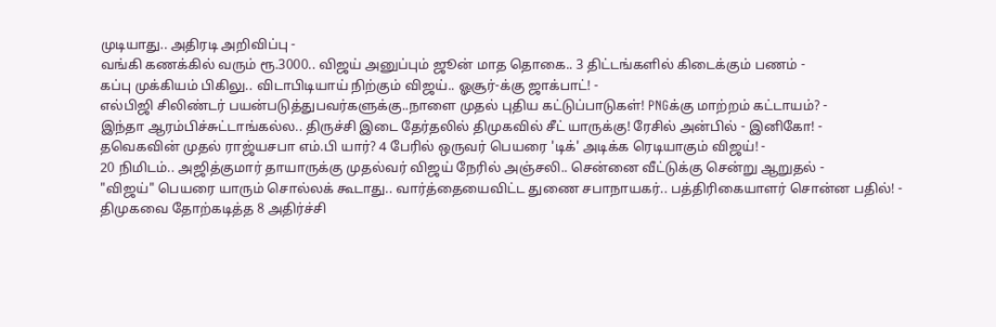முடியாது.. அதிரடி அறிவிப்பு -
வங்கி கணக்கில் வரும் ரூ.3000.. விஜய் அனுப்பும் ஜூன் மாத தொகை.. 3 திட்டங்களில் கிடைக்கும் பணம் -
கப்பு முக்கியம் பிகிலு.. விடாபிடியாய் நிற்கும் விஜய்.. ஓசூர்-க்கு ஜாக்பாட்! -
எல்பிஜி சிலிண்டர் பயன்படுத்துபவர்களுக்கு..நாளை முதல் புதிய கட்டுப்பாடுகள்! PNGக்கு மாற்றம் கட்டாயம்? -
இந்தா ஆரம்பிச்சுட்டாங்கல்ல.. திருச்சி இடை தேர்தலில் திமுகவில் சீட் யாருக்கு! ரேசில் அன்பில் - இனிகோ! -
தவெகவின் முதல் ராஜ்யசபா எம்.பி யார்? 4 பேரில் ஒருவர் பெயரை 'டிக்' அடிக்க ரெடியாகும் விஜய்! -
20 நிமிடம்.. அஜித்குமார் தாயாருக்கு முதல்வர் விஜய் நேரில் அஞ்சலி.. சென்னை வீட்டுக்கு சென்று ஆறுதல் -
"விஜய்" பெயரை யாரும் சொல்லக் கூடாது.. வார்த்தையைவிட்ட துணை சபாநாயகர்.. பத்திரிகையாளர் சொன்ன பதில்! -
திமுகவை தோற்கடித்த 8 அதிர்ச்சி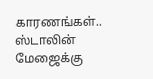காரணங்கள்.. ஸ்டாலின் மேஜைக்கு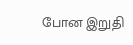போன இறுதி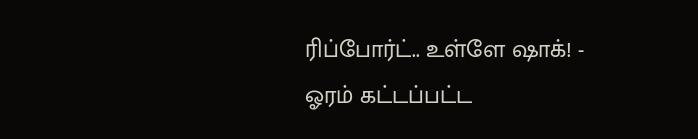ரிப்போர்ட்.. உள்ளே ஷாக்! -
ஓரம் கட்டப்பட்ட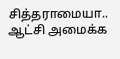சித்தராமையா.. ஆட்சி அமைக்க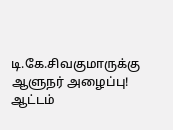டி.கே.சிவகுமாருக்கு ஆளுநர் அழைப்பு! ஆட்டம்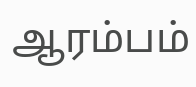ஆரம்பம்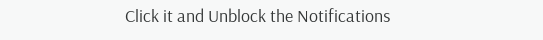Click it and Unblock the Notifications